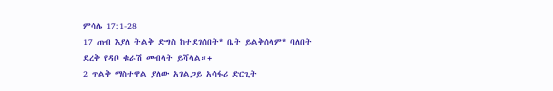ምሳሌ 17:1-28
17 ጠብ እያለ ትልቅ ድግስ ከተደገሰበት* ቤት ይልቅሰላም* ባለበት ደረቅ የዳቦ ቁራሽ መብላት ይሻላል።+
2 ጥልቅ ማስተዋል ያለው አገልጋይ አሳፋሪ ድርጊት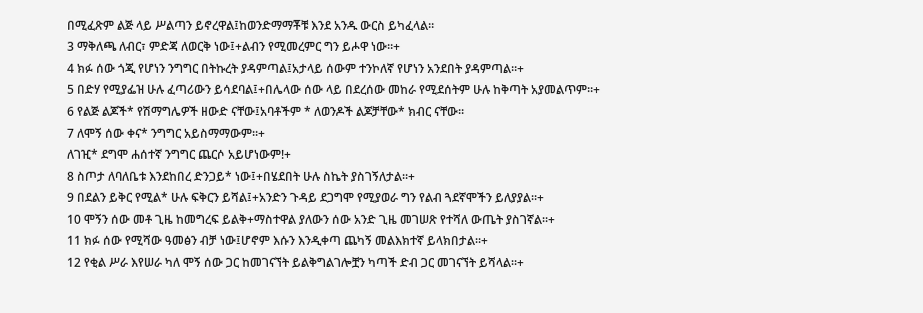በሚፈጽም ልጅ ላይ ሥልጣን ይኖረዋል፤ከወንድማማቾቹ እንደ አንዱ ውርስ ይካፈላል።
3 ማቅለጫ ለብር፣ ምድጃ ለወርቅ ነው፤+ልብን የሚመረምር ግን ይሖዋ ነው።+
4 ክፉ ሰው ጎጂ የሆነን ንግግር በትኩረት ያዳምጣል፤አታላይ ሰውም ተንኮለኛ የሆነን አንደበት ያዳምጣል።+
5 በድሃ የሚያፌዝ ሁሉ ፈጣሪውን ይሳደባል፤+በሌላው ሰው ላይ በደረሰው መከራ የሚደሰትም ሁሉ ከቅጣት አያመልጥም።+
6 የልጅ ልጆች* የሽማግሌዎች ዘውድ ናቸው፤አባቶችም * ለወንዶች ልጆቻቸው* ክብር ናቸው።
7 ለሞኝ ሰው ቀና* ንግግር አይስማማውም።+
ለገዢ* ደግሞ ሐሰተኛ ንግግር ጨርሶ አይሆነውም!+
8 ስጦታ ለባለቤቱ እንደከበረ ድንጋይ* ነው፤+በሄደበት ሁሉ ስኬት ያስገኝለታል።+
9 በደልን ይቅር የሚል* ሁሉ ፍቅርን ይሻል፤+አንድን ጉዳይ ደጋግሞ የሚያወራ ግን የልብ ጓደኛሞችን ይለያያል።+
10 ሞኝን ሰው መቶ ጊዜ ከመግረፍ ይልቅ+ማስተዋል ያለውን ሰው አንድ ጊዜ መገሠጽ የተሻለ ውጤት ያስገኛል።+
11 ክፉ ሰው የሚሻው ዓመፅን ብቻ ነው፤ሆኖም እሱን እንዲቀጣ ጨካኝ መልእክተኛ ይላክበታል።+
12 የቂል ሥራ እየሠራ ካለ ሞኝ ሰው ጋር ከመገናኘት ይልቅግልገሎቿን ካጣች ድብ ጋር መገናኘት ይሻላል።+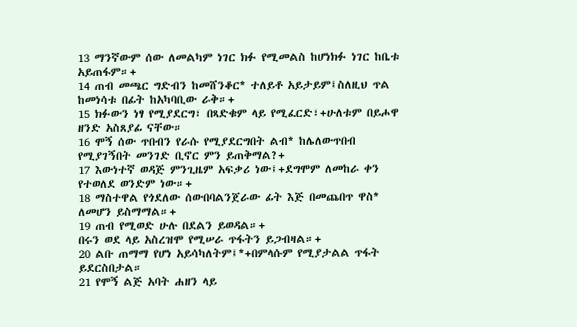13 ማንኛውም ሰው ለመልካም ነገር ክፉ የሚመልስ ከሆነክፉ ነገር ከቤቱ አይጠፋም።+
14 ጠብ መጫር ግድብን ከመሸንቆር* ተለይቶ አይታይም፤ስለዚህ ጥል ከመነሳቱ በፊት ከአካባቢው ራቅ።+
15 ክፉውን ነፃ የሚያደርግ፣ በጻድቁም ላይ የሚፈርድ፣+ሁለቱም በይሖዋ ዘንድ አስጸያፊ ናቸው።
16 ሞኝ ሰው ጥበብን የራሱ የሚያደርግበት ልብ* ከሌለውጥበብ የሚያገኝበት መንገድ ቢኖር ምን ይጠቅማል?+
17 እውነተኛ ወዳጅ ምንጊዜም አፍቃሪ ነው፤+ደግሞም ለመከራ ቀን የተወለደ ወንድም ነው።+
18 ማስተዋል የጎደለው ሰውበባልንጀራው ፊት እጅ በመጨበጥ ዋስ* ለመሆን ይስማማል።+
19 ጠብ የሚወድ ሁሉ በደልን ይወዳል።+
በሩን ወደ ላይ አስረዝሞ የሚሠራ ጥፋትን ይጋብዛል።+
20 ልቡ ጠማማ የሆነ አይሳካለትም፤*+በምላሱም የሚያታልል ጥፋት ይደርስበታል።
21 የሞኝ ልጅ አባት ሐዘን ላይ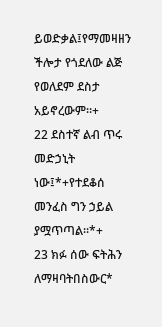ይወድቃል፤የማመዛዘን ችሎታ የጎደለው ልጅ የወለደም ደስታ አይኖረውም።+
22 ደስተኛ ልብ ጥሩ መድኃኒት ነው፤*+የተደቆሰ መንፈስ ግን ኃይል ያሟጥጣል።*+
23 ክፉ ሰው ፍትሕን ለማዛባትበስውር*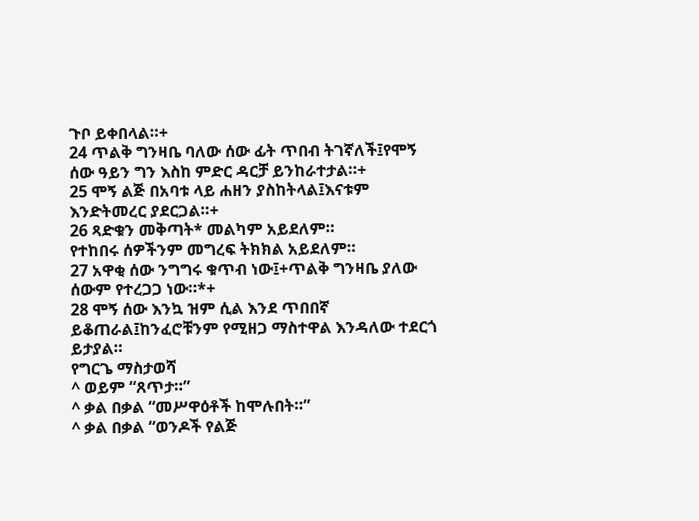ጉቦ ይቀበላል።+
24 ጥልቅ ግንዛቤ ባለው ሰው ፊት ጥበብ ትገኛለች፤የሞኝ ሰው ዓይን ግን እስከ ምድር ዳርቻ ይንከራተታል።+
25 ሞኝ ልጅ በአባቱ ላይ ሐዘን ያስከትላል፤እናቱም እንድትመረር ያደርጋል።+
26 ጻድቁን መቅጣት* መልካም አይደለም።
የተከበሩ ሰዎችንም መግረፍ ትክክል አይደለም።
27 አዋቂ ሰው ንግግሩ ቁጥብ ነው፤+ጥልቅ ግንዛቤ ያለው ሰውም የተረጋጋ ነው።*+
28 ሞኝ ሰው እንኳ ዝም ሲል እንደ ጥበበኛ ይቆጠራል፤ከንፈሮቹንም የሚዘጋ ማስተዋል እንዳለው ተደርጎ ይታያል።
የግርጌ ማስታወሻ
^ ወይም “ጸጥታ።”
^ ቃል በቃል “መሥዋዕቶች ከሞሉበት።”
^ ቃል በቃል “ወንዶች የልጅ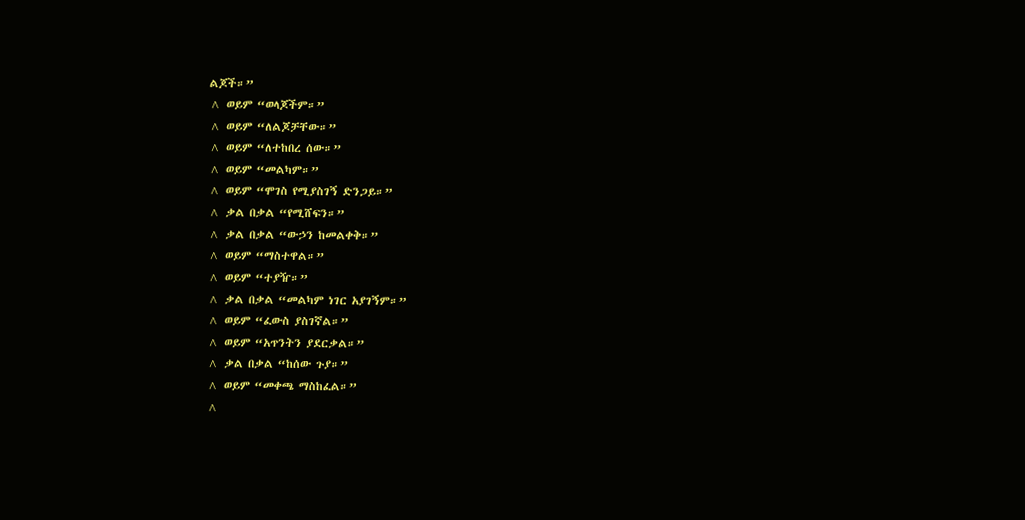ልጆች።”
^ ወይም “ወላጆችም።”
^ ወይም “ለልጆቻቸው።”
^ ወይም “ለተከበረ ሰው።”
^ ወይም “መልካም።”
^ ወይም “ሞገስ የሚያስገኝ ድንጋይ።”
^ ቃል በቃል “የሚሸፍን።”
^ ቃል በቃል “ውኃን ከመልቀቅ።”
^ ወይም “ማስተዋል።”
^ ወይም “ተያዥ።”
^ ቃል በቃል “መልካም ነገር አያገኝም።”
^ ወይም “ፈውስ ያስገኛል።”
^ ወይም “አጥንትን ያደርቃል።”
^ ቃል በቃል “ከሰው ጉያ።”
^ ወይም “መቀጫ ማስከፈል።”
^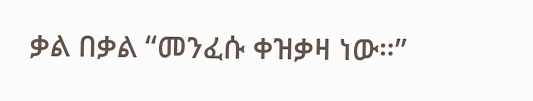ቃል በቃል “መንፈሱ ቀዝቃዛ ነው።”